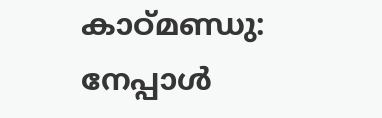കാഠ്മണ്ഡു: നേപ്പാള്‍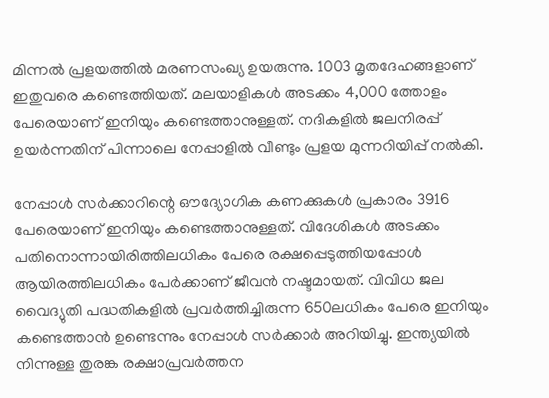മിന്നല്‍ പ്രളയത്തില്‍ മരണസംഖ്യ ഉയരുന്നു. 1003 മൃതദേഹങ്ങളാണ് ഇതുവരെ കണ്ടെത്തിയത്. മലയാളികള്‍ അടക്കം 4,000 ത്തോളം പേരെയാണ് ഇനിയും കണ്ടെത്താനുള്ളത്. നദികളില്‍ ജലനിരപ്പ് ഉയര്‍ന്നതിന് പിന്നാലെ നേപ്പാളില്‍ വീണ്ടും പ്രളയ മുന്നറിയിപ്പ് നല്‍കി.

നേപ്പാള്‍ സര്‍ക്കാറിന്റെ ഔദ്യോഗിക കണക്കുകള്‍ പ്രകാരം 3916 പേരെയാണ് ഇനിയും കണ്ടെത്താനുള്ളത്. വിദേശികള്‍ അടക്കം പതിനൊന്നായിരിത്തിലധികം പേരെ രക്ഷപ്പെടുത്തിയപ്പോള്‍ ആയിരത്തിലധികം പേര്‍ക്കാണ് ജീവന്‍ നഷ്ടമായത്. വിവിധ ജല വൈദ്യുതി പദ്ധതികളില്‍ പ്രവര്‍ത്തിച്ചിരുന്ന 650ലധികം പേരെ ഇനിയും കണ്ടെത്താന്‍ ഉണ്ടെന്നും നേപ്പാള്‍ സര്‍ക്കാര്‍ അറിയിച്ചു. ഇന്ത്യയില്‍ നിന്നുള്ള തുരങ്ക രക്ഷാപ്രവര്‍ത്തന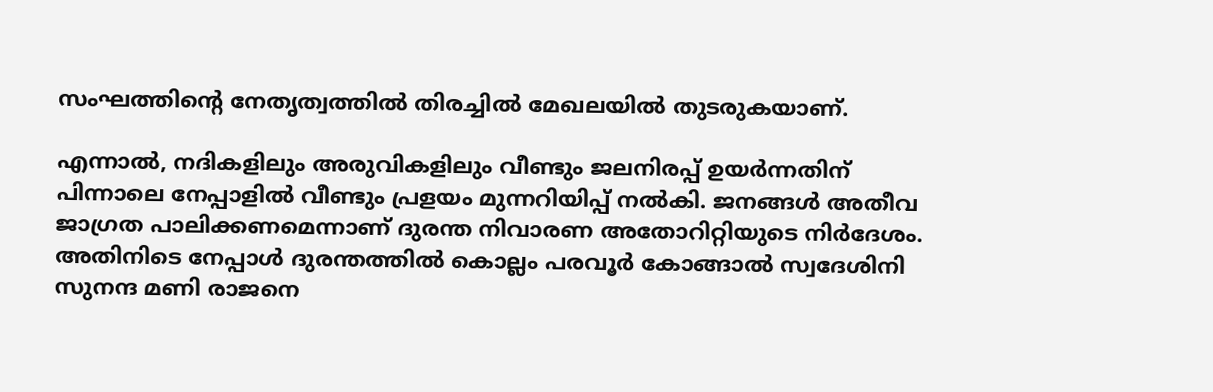സംഘത്തിന്റെ നേതൃത്വത്തില്‍ തിരച്ചില്‍ മേഖലയില്‍ തുടരുകയാണ്.

എന്നാല്‍, നദികളിലും അരുവികളിലും വീണ്ടും ജലനിരപ്പ് ഉയര്‍ന്നതിന് പിന്നാലെ നേപ്പാളില്‍ വീണ്ടും പ്രളയം മുന്നറിയിപ്പ് നല്‍കി. ജനങ്ങള്‍ അതീവ ജാഗ്രത പാലിക്കണമെന്നാണ് ദുരന്ത നിവാരണ അതോറിറ്റിയുടെ നിര്‍ദേശം. അതിനിടെ നേപ്പാള്‍ ദുരന്തത്തില്‍ കൊല്ലം പരവൂര്‍ കോങ്ങാല്‍ സ്വദേശിനി സുനന്ദ മണി രാജനെ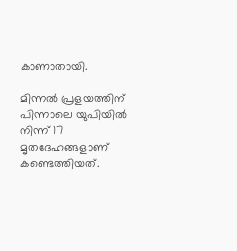കാണാതായി.

മിന്നല്‍ പ്രളയത്തിന് പിന്നാലെ യുപിയില്‍ നിന്ന് 17 മൃതദേഹങ്ങളാണ് കണ്ടെത്തിയത്.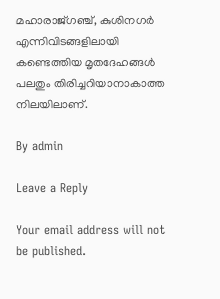മഹാരാജ്ഗഞ്ച്, കുശിനഗര്‍ എന്നിവിടങ്ങളിലായി കണ്ടെത്തിയ മൃതദേഹങ്ങള്‍ പലതും തിരിച്ചറിയാനാകാത്ത നിലയിലാണ്.

By admin

Leave a Reply

Your email address will not be published.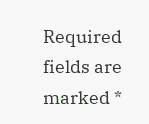Required fields are marked *